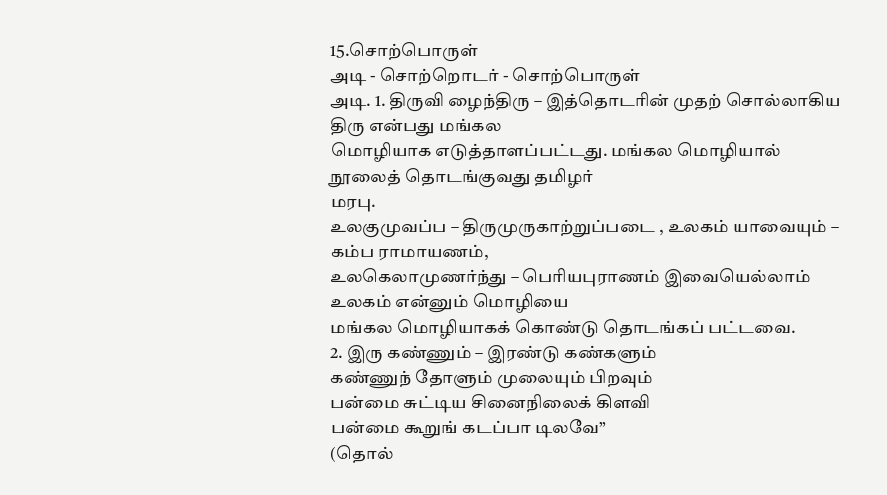15.சொற்பொருள்
அடி - சொற்றொடர் - சொற்பொருள்
அடி. 1. திருவி ழைந்திரு – இத்தொடரின் முதற் சொல்லாகிய திரு என்பது மங்கல
மொழியாக எடுத்தாளப்பட்டது. மங்கல மொழியால் நூலைத் தொடங்குவது தமிழர்
மரபு.
உலகுமுவப்ப – திருமுருகாற்றுப்படை , உலகம் யாவையும் – கம்ப ராமாயணம்,
உலகெலாமுணர்ந்து – பெரியபுராணம் இவையெல்லாம் உலகம் என்னும் மொழியை
மங்கல மொழியாகக் கொண்டு தொடங்கப் பட்டவை.
2. இரு கண்ணும் – இரண்டு கண்களும்
கண்ணுந் தோளும் முலையும் பிறவும்
பன்மை சுட்டிய சினைநிலைக் கிளவி
பன்மை கூறுங் கடப்பா டிலவே”
(தொல்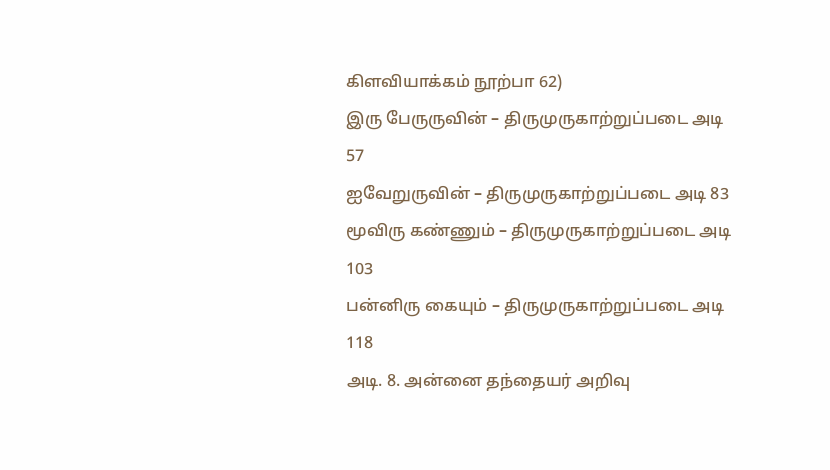கிளவியாக்கம் நூற்பா 62)
இரு பேருருவின் – திருமுருகாற்றுப்படை அடி 57
ஐவேறுருவின் – திருமுருகாற்றுப்படை அடி 83
மூவிரு கண்ணும் – திருமுருகாற்றுப்படை அடி 103
பன்னிரு கையும் – திருமுருகாற்றுப்படை அடி 118
அடி. 8. அன்னை தந்தையர் அறிவு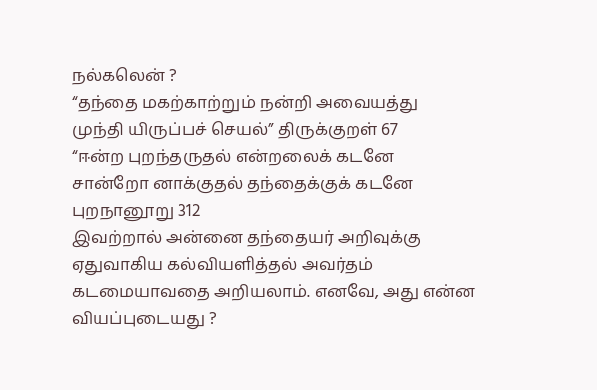நல்கலென் ?
“தந்தை மகற்காற்றும் நன்றி அவையத்து
முந்தி யிருப்பச் செயல்” திருக்குறள் 67
“ஈன்ற புறந்தருதல் என்றலைக் கடனே
சான்றோ னாக்குதல் தந்தைக்குக் கடனே
புறநானூறு 312
இவற்றால் அன்னை தந்தையர் அறிவுக்கு ஏதுவாகிய கல்வியளித்தல் அவர்தம்
கடமையாவதை அறியலாம். எனவே, அது என்ன வியப்புடையது ?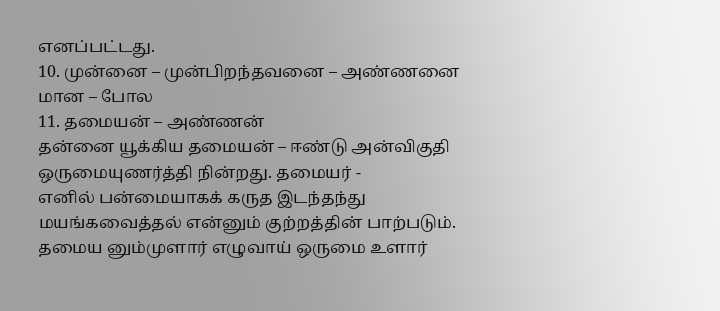எனப்பட்டது.
10. முன்னை – முன்பிறந்தவனை – அண்ணனை
மான – போல
11. தமையன் – அண்ணன்
தன்னை யூக்கிய தமையன் – ஈண்டு அன்விகுதி ஒருமையுணர்த்தி நின்றது. தமையர் -
எனில் பன்மையாகக் கருத இடந்தந்து மயங்கவைத்தல் என்னும் குற்றத்தின் பாற்படும்.
தமைய னும்முளார் எழுவாய் ஒருமை உளார்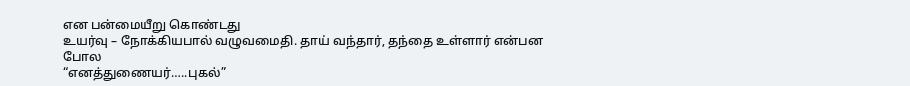என பன்மையீறு கொண்டது
உயர்வு – நோக்கியபால் வழுவமைதி. தாய் வந்தார், தந்தை உள்ளார் என்பன போல
“எனத்துணையர்…..புகல்”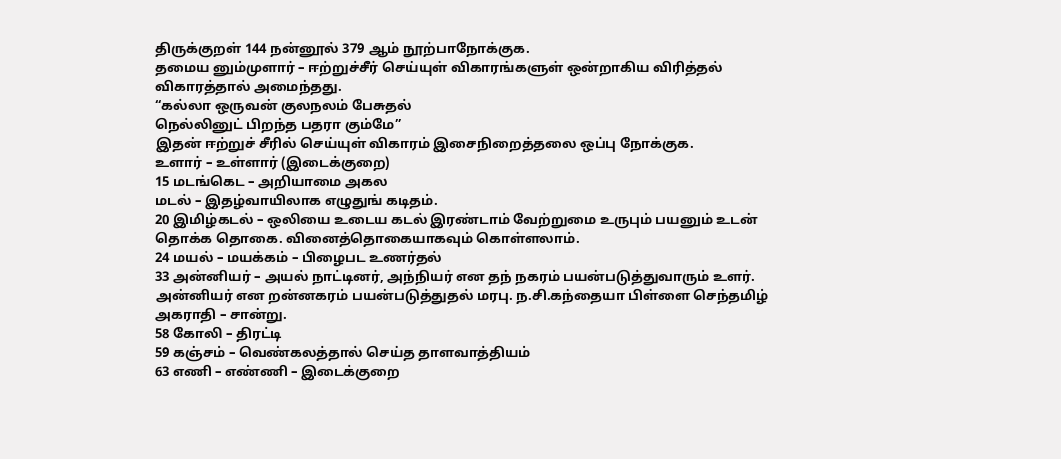திருக்குறள் 144 நன்னூல் 379 ஆம் நூற்பாநோக்குக.
தமைய னும்முளார் – ஈற்றுச்சீர் செய்யுள் விகாரங்களுள் ஒன்றாகிய விரித்தல்
விகாரத்தால் அமைந்தது.
“கல்லா ஒருவன் குலநலம் பேசுதல்
நெல்லினுட் பிறந்த பதரா கும்மே”
இதன் ஈற்றுச் சீரில் செய்யுள் விகாரம் இசைநிறைத்தலை ஒப்பு நோக்குக.
உளார் – உள்ளார் (இடைக்குறை)
15 மடங்கெட – அறியாமை அகல
மடல் – இதழ்வாயிலாக எழுதுங் கடிதம்.
20 இமிழ்கடல் – ஒலியை உடைய கடல் இரண்டாம் வேற்றுமை உருபும் பயனும் உடன்
தொக்க தொகை. வினைத்தொகையாகவும் கொள்ளலாம்.
24 மயல் – மயக்கம் – பிழைபட உணர்தல்
33 அன்னியர் – அயல் நாட்டினர், அந்நியர் என தந் நகரம் பயன்படுத்துவாரும் உளர்.
அன்னியர் என றன்னகரம் பயன்படுத்துதல் மரபு. ந.சி.கந்தையா பிள்ளை செந்தமிழ்
அகராதி – சான்று.
58 கோலி – திரட்டி
59 கஞ்சம் – வெண்கலத்தால் செய்த தாளவாத்தியம்
63 எணி – எண்ணி – இடைக்குறை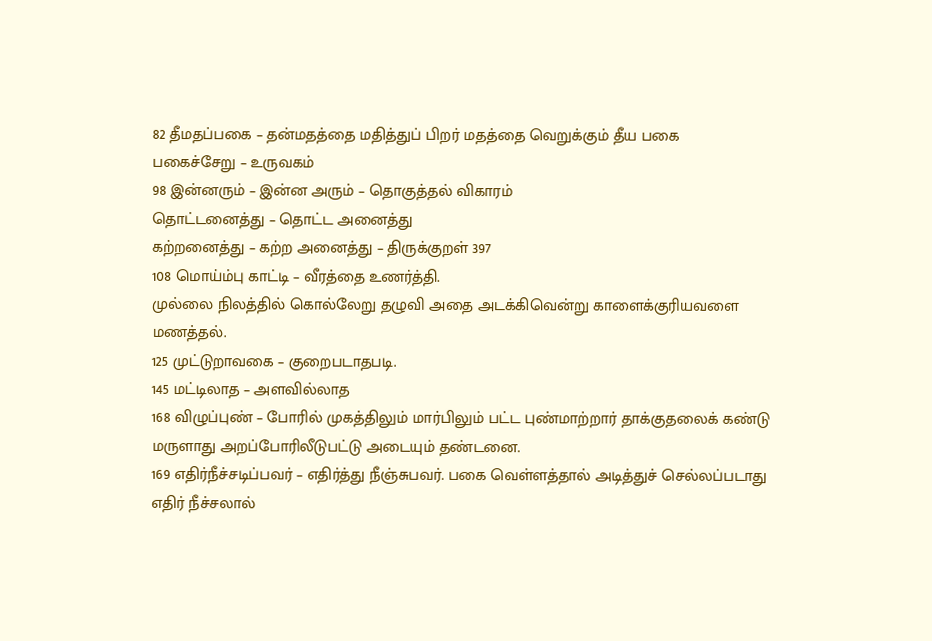82 தீமதப்பகை – தன்மதத்தை மதித்துப் பிறர் மதத்தை வெறுக்கும் தீய பகை
பகைச்சேறு – உருவகம்
98 இன்னரும் – இன்ன அரும் – தொகுத்தல் விகாரம்
தொட்டனைத்து – தொட்ட அனைத்து
கற்றனைத்து – கற்ற அனைத்து – திருக்குறள் 397
108 மொய்ம்பு காட்டி – வீரத்தை உணர்த்தி.
முல்லை நிலத்தில் கொல்லேறு தழுவி அதை அடக்கிவென்று காளைக்குரியவளை
மணத்தல்.
125 முட்டுறாவகை – குறைபடாதபடி.
145 மட்டிலாத – அளவில்லாத
168 விழுப்புண் – போரில் முகத்திலும் மார்பிலும் பட்ட புண்மாற்றார் தாக்குதலைக் கண்டு
மருளாது அறப்போரிலீடுபட்டு அடையும் தண்டனை.
169 எதிர்நீச்சடிப்பவர் – எதிர்த்து நீஞ்சுபவர். பகை வெள்ளத்தால் அடித்துச் செல்லப்படாது
எதிர் நீச்சலால்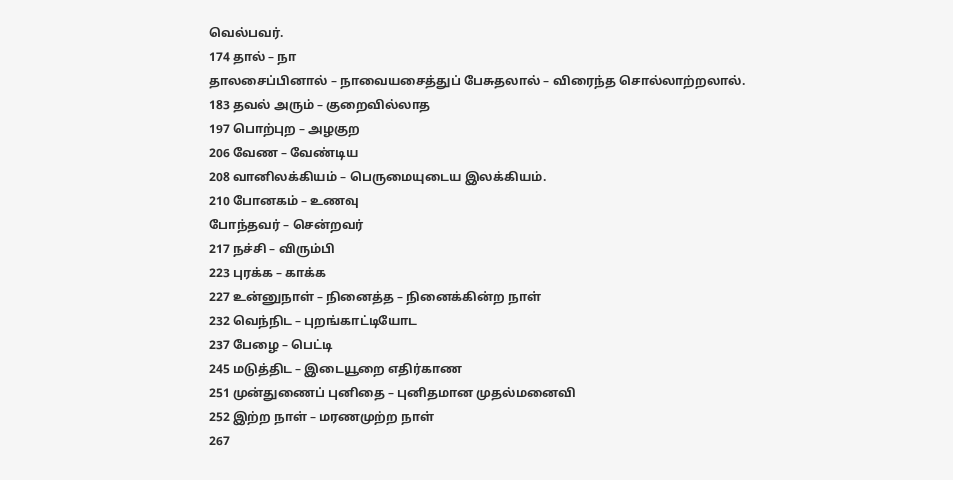வெல்பவர்.
174 தால் – நா
தாலசைப்பினால் – நாவையசைத்துப் பேசுதலால் – விரைந்த சொல்லாற்றலால்.
183 தவல் அரும் – குறைவில்லாத
197 பொற்புற – அழகுற
206 வேண – வேண்டிய
208 வானிலக்கியம் – பெருமையுடைய இலக்கியம்.
210 போனகம் – உணவு
போந்தவர் – சென்றவர்
217 நச்சி – விரும்பி
223 புரக்க – காக்க
227 உன்னுநாள் – நினைத்த – நினைக்கின்ற நாள்
232 வெந்நிட – புறங்காட்டியோட
237 பேழை – பெட்டி
245 மடுத்திட – இடையூறை எதிர்காண
251 முன்துணைப் புனிதை – புனிதமான முதல்மனைவி
252 இற்ற நாள் – மரணமுற்ற நாள்
267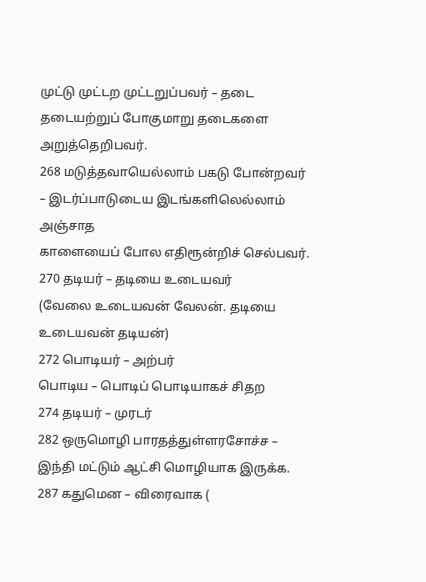முட்டு முட்டற முட்டறுப்பவர் – தடை தடையற்றுப் போகுமாறு தடைகளை அறுத்தெறிபவர்.
268 மடுத்தவாயெல்லாம் பகடு போன்றவர் – இடர்ப்பாடுடைய இடங்களிலெல்லாம் அஞ்சாத
காளையைப் போல எதிரூன்றிச் செல்பவர்.
270 தடியர் – தடியை உடையவர்
(வேலை உடையவன் வேலன். தடியை உடையவன் தடியன்)
272 பொடியர் – அற்பர்
பொடிய – பொடிப் பொடியாகச் சிதற
274 தடியர் – முரடர்
282 ஒருமொழி பாரதத்துள்ளரசோச்ச – இந்தி மட்டும் ஆட்சி மொழியாக இருக்க.
287 கதுமென – விரைவாக (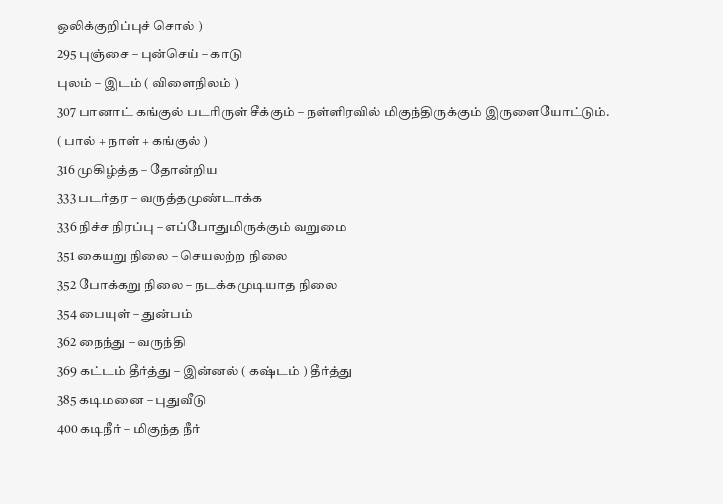ஒலிக்குறிப்புச் சொல் )
295 புஞ்சை – புன்செய் – காடு
புலம் – இடம் ( விளைநிலம் )
307 பானாட் கங்குல் படரிருள் சீக்கும் – நள்ளிரவில் மிகுந்திருக்கும் இருளையோட்டும்.
( பால் + நாள் + கங்குல் )
316 முகிழ்த்த – தோன்றிய
333 படர்தர – வருத்தமுண்டாக்க
336 நிச்ச நிரப்பு – எப்போதுமிருக்கும் வறுமை
351 கையறு நிலை – செயலற்ற நிலை
352 போக்கறு நிலை – நடக்கமுடியாத நிலை
354 பையுள் – துன்பம்
362 நைந்து – வருந்தி
369 கட்டம் தீர்த்து – இன்னல் ( கஷ்டம் ) தீர்த்து
385 கடிமனை – புதுவீடு
400 கடிநீர் – மிகுந்த நீர்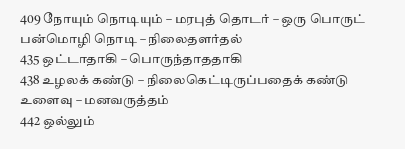409 நோயும் நொடியும் – மரபுத் தொடர் – ஒரு பொருட் பன்மொழி நொடி – நிலைதளர்தல்
435 ஒட்டாதாகி – பொருந்தாததாகி
438 உழலக் கண்டு – நிலைகெட்டிருப்பதைக் கண்டு உளைவு – மனவருத்தம்
442 ஒல்லும்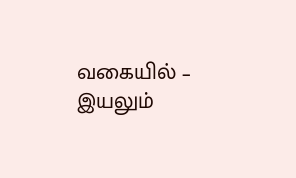வகையில் – இயலும்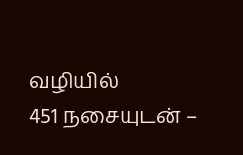வழியில்
451 நசையுடன் –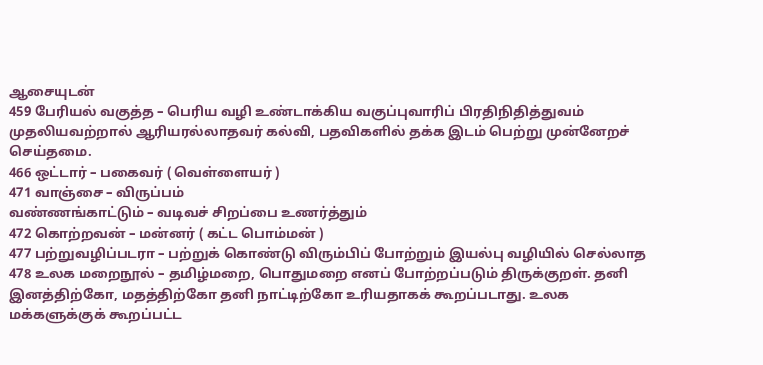ஆசையுடன்
459 பேரியல் வகுத்த – பெரிய வழி உண்டாக்கிய வகுப்புவாரிப் பிரதிநிதித்துவம்
முதலியவற்றால் ஆரியரல்லாதவர் கல்வி, பதவிகளில் தக்க இடம் பெற்று முன்னேறச்
செய்தமை.
466 ஒட்டார் – பகைவர் ( வெள்ளையர் )
471 வாஞ்சை – விருப்பம்
வண்ணங்காட்டும் – வடிவச் சிறப்பை உணர்த்தும்
472 கொற்றவன் – மன்னர் ( கட்ட பொம்மன் )
477 பற்றுவழிப்படரா – பற்றுக் கொண்டு விரும்பிப் போற்றும் இயல்பு வழியில் செல்லாத
478 உலக மறைநூல் – தமிழ்மறை, பொதுமறை எனப் போற்றப்படும் திருக்குறள். தனி
இனத்திற்கோ, மதத்திற்கோ தனி நாட்டிற்கோ உரியதாகக் கூறப்படாது. உலக
மக்களுக்குக் கூறப்பட்ட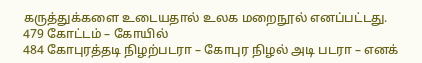கருத்துக்களை உடையதால் உலக மறைநூல் எனப்பட்டது.
479 கோட்டம் – கோயில்
484 கோபுரத்தடி நிழற்படரா – கோபுர நிழல் அடி படரா – எனக்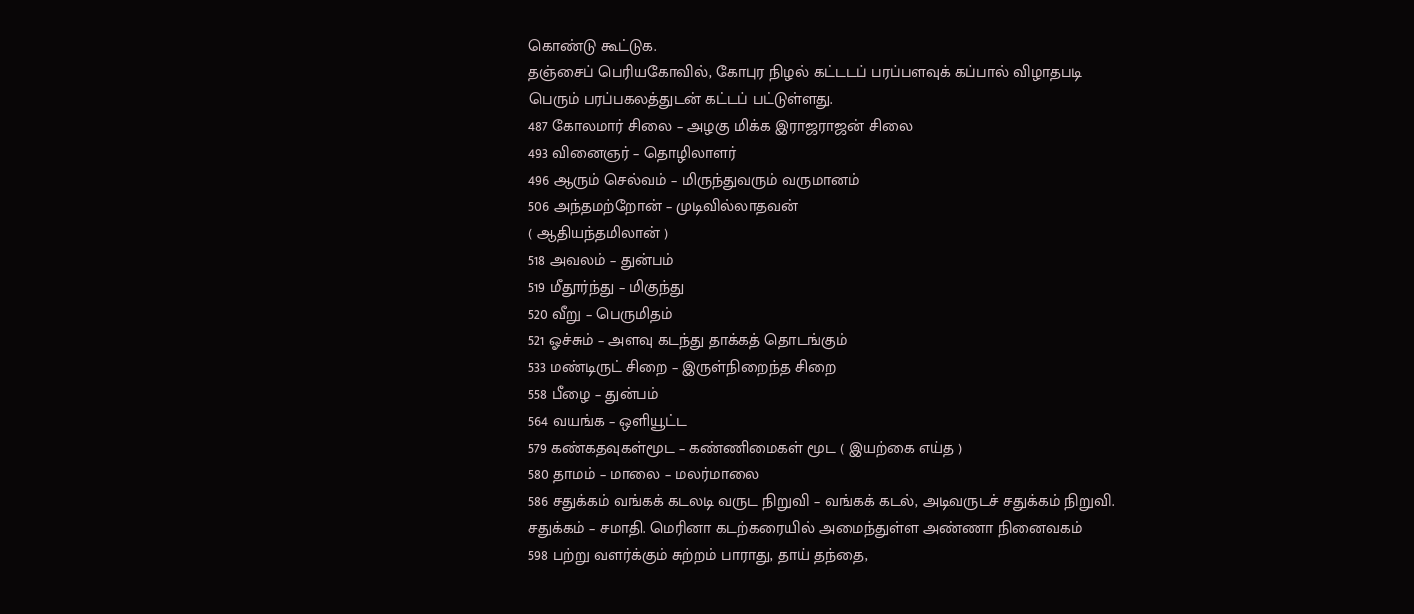கொண்டு கூட்டுக.
தஞ்சைப் பெரியகோவில், கோபுர நிழல் கட்டடப் பரப்பளவுக் கப்பால் விழாதபடி
பெரும் பரப்பகலத்துடன் கட்டப் பட்டுள்ளது.
487 கோலமார் சிலை – அழகு மிக்க இராஜராஜன் சிலை
493 வினைஞர் – தொழிலாளர்
496 ஆரும் செல்வம் – மிருந்துவரும் வருமானம்
506 அந்தமற்றோன் – முடிவில்லாதவன்
( ஆதியந்தமிலான் )
518 அவலம் – துன்பம்
519 மீதூர்ந்து – மிகுந்து
520 வீறு – பெருமிதம்
521 ஓச்சும் – அளவு கடந்து தாக்கத் தொடங்கும்
533 மண்டிருட் சிறை – இருள்நிறைந்த சிறை
558 பீழை – துன்பம்
564 வயங்க – ஒளியூட்ட
579 கண்கதவுகள்மூட – கண்ணிமைகள் மூட ( இயற்கை எய்த )
580 தாமம் – மாலை – மலர்மாலை
586 சதுக்கம் வங்கக் கடலடி வருட நிறுவி – வங்கக் கடல், அடிவருடச் சதுக்கம் நிறுவி.
சதுக்கம் – சமாதி. மெரினா கடற்கரையில் அமைந்துள்ள அண்ணா நினைவகம்
598 பற்று வளர்க்கும் சுற்றம் பாராது, தாய் தந்தை,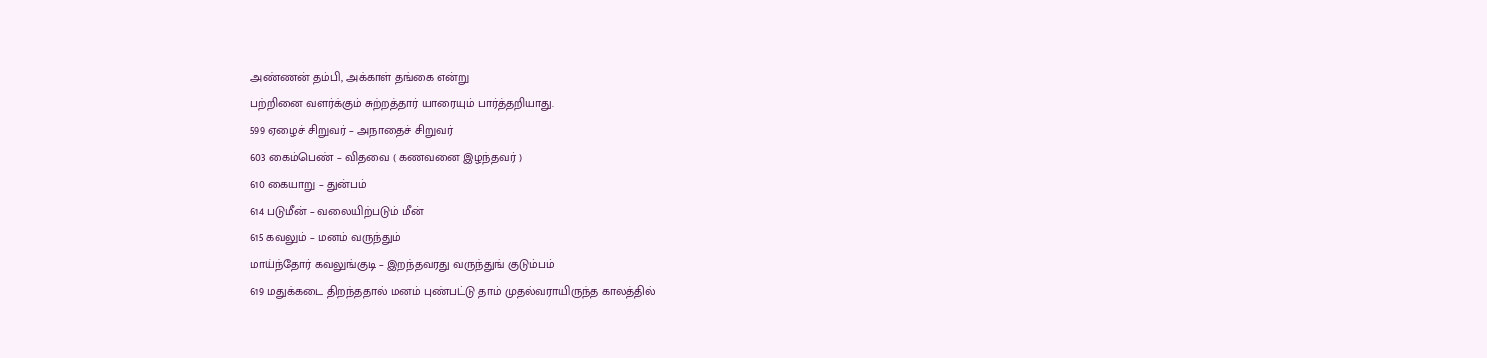அண்ணன் தம்பி, அக்காள் தங்கை என்று
பற்றினை வளர்க்கும் சுற்றத்தார் யாரையும் பார்த்தறியாது.
599 ஏழைச் சிறுவர் – அநாதைச் சிறுவர்
603 கைம்பெண் – விதவை ( கணவனை இழந்தவர் )
610 கையாறு – துன்பம்
614 படுமீன் – வலையிற்படும் மீன்
615 கவலும் – மனம் வருந்தும்
மாய்ந்தோர் கவலுங்குடி – இறந்தவரது வருந்துங் குடும்பம்
619 மதுக்கடை திறந்ததால் மனம் புண்பட்டு தாம் முதல்வராயிருந்த காலத்தில்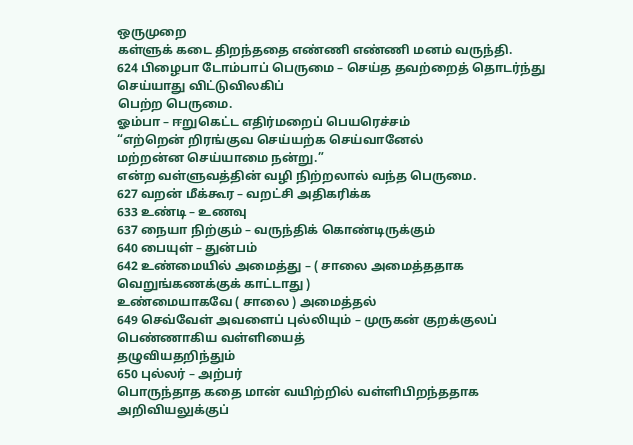ஒருமுறை
கள்ளுக் கடை திறந்ததை எண்ணி எண்ணி மனம் வருந்தி.
624 பிழைபா டோம்பாப் பெருமை – செய்த தவற்றைத் தொடர்ந்து செய்யாது விட்டுவிலகிப்
பெற்ற பெருமை.
ஓம்பா – ஈறுகெட்ட எதிர்மறைப் பெயரெச்சம்
“எற்றென் றிரங்குவ செய்யற்க செய்வானேல்
மற்றன்ன செய்யாமை நன்று.”
என்ற வள்ளுவத்தின் வழி நிற்றலால் வந்த பெருமை.
627 வறன் மீக்கூர – வறட்சி அதிகரிக்க
633 உண்டி – உணவு
637 நையா நிற்கும் – வருந்திக் கொண்டிருக்கும்
640 பையுள் – துன்பம்
642 உண்மையில் அமைத்து – ( சாலை அமைத்ததாக வெறுங்கணக்குக் காட்டாது )
உண்மையாகவே ( சாலை ) அமைத்தல்
649 செவ்வேள் அவளைப் புல்லியும் – முருகன் குறக்குலப் பெண்ணாகிய வள்ளியைத்
தழுவியதறிந்தும்
650 புல்லர் – அற்பர்
பொருந்தாத கதை மான் வயிற்றில் வள்ளிபிறந்ததாக அறிவியலுக்குப்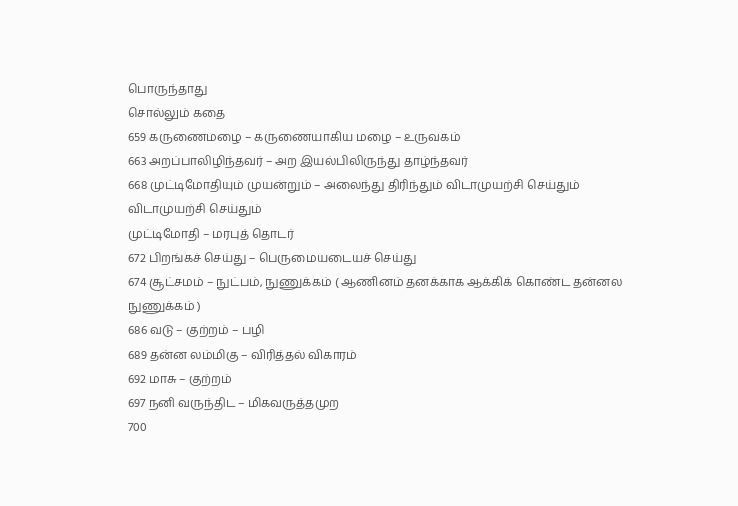பொருந்தாது
சொல்லும் கதை
659 கருணைமழை – கருணையாகிய மழை – உருவகம்
663 அறப்பாலிழிந்தவர் – அற இயல்பிலிருந்து தாழ்ந்தவர்
668 முட்டிமோதியும் முயன்றும் – அலைந்து திரிந்தும் விடாமுயற்சி செய்தும்
விடாமுயற்சி செய்தும்
முட்டிமோதி – மரபுத் தொடர்
672 பிறங்கச் செய்து – பெருமையடையச் செய்து
674 சூட்சமம் – நுட்பம், நுணுக்கம் ( ஆணினம் தனக்காக ஆக்கிக் கொண்ட தன்னல
நுணுக்கம் )
686 வடு – குற்றம் – பழி
689 தன்ன லம்மிகு – விரித்தல் விகாரம்
692 மாசு – குற்றம்
697 நனி வருந்திட – மிகவருத்தமுற
700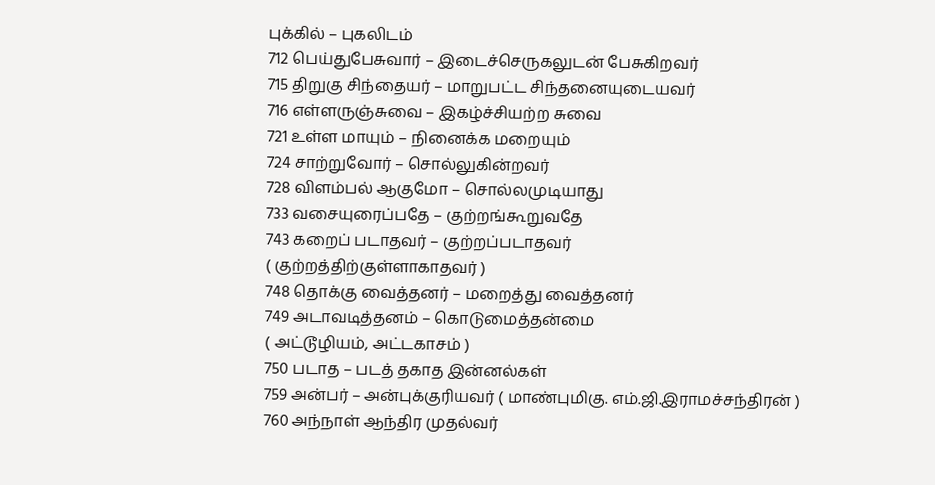புக்கில் – புகலிடம்
712 பெய்துபேசுவார் – இடைச்செருகலுடன் பேசுகிறவர்
715 திறுகு சிந்தையர் – மாறுபட்ட சிந்தனையுடையவர்
716 எள்ளருஞ்சுவை – இகழ்ச்சியற்ற சுவை
721 உள்ள மாயும் – நினைக்க மறையும்
724 சாற்றுவோர் – சொல்லுகின்றவர்
728 விளம்பல் ஆகுமோ – சொல்லமுடியாது
733 வசையுரைப்பதே – குற்றங்கூறுவதே
743 கறைப் படாதவர் – குற்றப்படாதவர்
( குற்றத்திற்குள்ளாகாதவர் )
748 தொக்கு வைத்தனர் – மறைத்து வைத்தனர்
749 அடாவடித்தனம் – கொடுமைத்தன்மை
( அட்டூழியம், அட்டகாசம் )
750 படாத – படத் தகாத இன்னல்கள்
759 அன்பர் – அன்புக்குரியவர் ( மாண்புமிகு. எம்.ஜி.இராமச்சந்திரன் )
760 அந்நாள் ஆந்திர முதல்வர்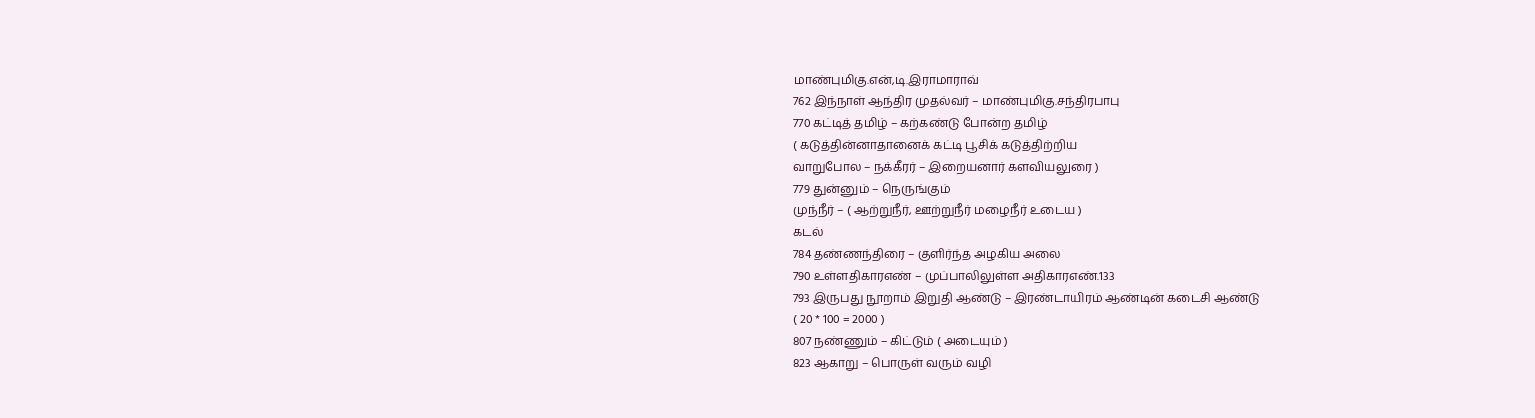மாண்புமிகு.என்,டி.இராமாராவ்
762 இந்நாள் ஆந்திர முதல்வர் – மாண்புமிகு.சந்திரபாபு
770 கட்டித் தமிழ் – கற்கண்டு போன்ற தமிழ்
( கடுத்தின்னாதானைக் கட்டி பூசிக் கடுத்திற்றிய
வாறுபோல – நக்கீரர் – இறையனார் களவியலுரை )
779 துன்னும் – நெருங்கும்
முந்நீர் – ( ஆற்றுநீர், ஊற்றுநீர் மழைநீர் உடைய )
கடல்
784 தண்ணந்திரை – குளிர்ந்த அழகிய அலை
790 உள்ளதிகாரஎண் – முப்பாலிலுள்ள அதிகாரஎண்.133
793 இருபது நூறாம் இறுதி ஆண்டு – இரண்டாயிரம் ஆண்டின் கடைசி ஆண்டு
( 20 * 100 = 2000 )
807 நண்ணும் – கிட்டும் ( அடையும் )
823 ஆகாறு – பொருள் வரும் வழி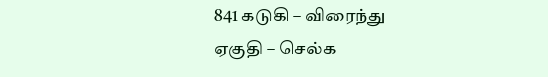841 கடுகி – விரைந்து
ஏகுதி – செல்க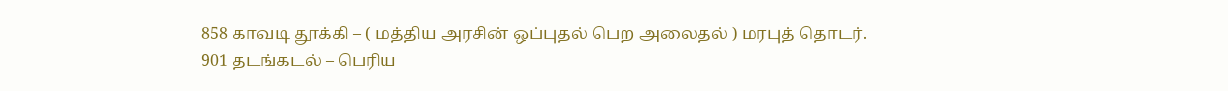858 காவடி தூக்கி – ( மத்திய அரசின் ஒப்புதல் பெற அலைதல் ) மரபுத் தொடர்.
901 தடங்கடல் – பெரிய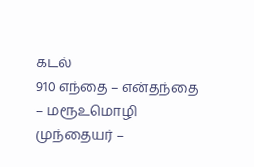கடல்
910 எந்தை – என்தந்தை – மரூஉமொழி
முந்தையர் –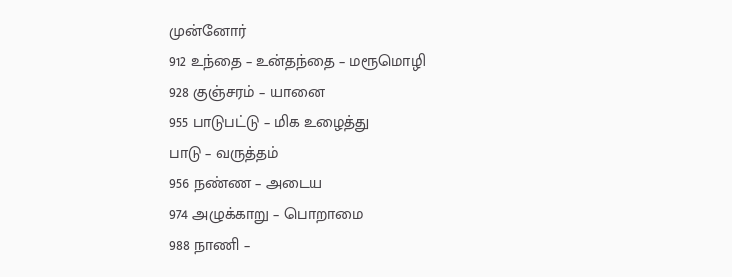முன்னோர்
912 உந்தை – உன்தந்தை – மரூமொழி
928 குஞ்சரம் – யானை
955 பாடுபட்டு – மிக உழைத்து
பாடு – வருத்தம்
956 நண்ண – அடைய
974 அழுக்காறு – பொறாமை
988 நாணி –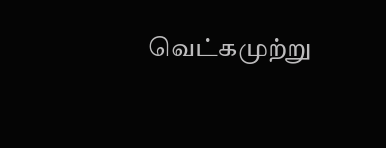வெட்கமுற்று